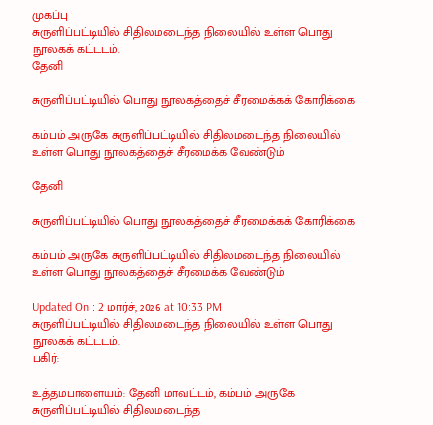முகப்பு
சுருளிப்பட்டியில் சிதிலமடைந்த நிலையில் உள்ள பொது நூலகக் கட்டடம்.
தேனி

சுருளிப்பட்டியில் பொது நூலகத்தைச் சீரமைக்கக் கோரிக்கை

கம்பம் அருகே சுருளிப்பட்டியில் சிதிலமடைந்த நிலையில் உள்ள பொது நூலகத்தைச் சீரமைக்க வேண்டும்

தேனி

சுருளிப்பட்டியில் பொது நூலகத்தைச் சீரமைக்கக் கோரிக்கை

கம்பம் அருகே சுருளிப்பட்டியில் சிதிலமடைந்த நிலையில் உள்ள பொது நூலகத்தைச் சீரமைக்க வேண்டும்

Updated On : 2 மார்ச், 2026 at 10:33 PM
சுருளிப்பட்டியில் சிதிலமடைந்த நிலையில் உள்ள பொது நூலகக் கட்டடம்.
பகிர்:

உத்தமபாளையம்: தேனி மாவட்டம், கம்பம் அருகே சுருளிப்பட்டியில் சிதிலமடைந்த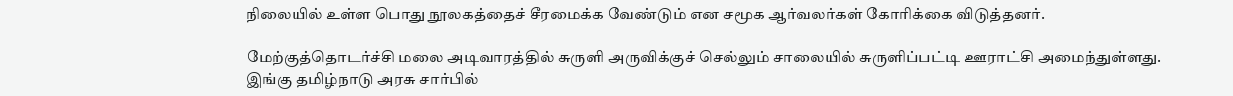நிலையில் உள்ள பொது நூலகத்தைச் சீரமைக்க வேண்டும் என சமூக ஆர்வலர்கள் கோரிக்கை விடுத்தனர்.

மேற்குத்தொடர்ச்சி மலை அடிவாரத்தில் சுருளி அருவிக்குச் செல்லும் சாலையில் சுருளிப்பட்டி ஊராட்சி அமைந்துள்ளது. இங்கு தமிழ்நாடு அரசு சார்பில்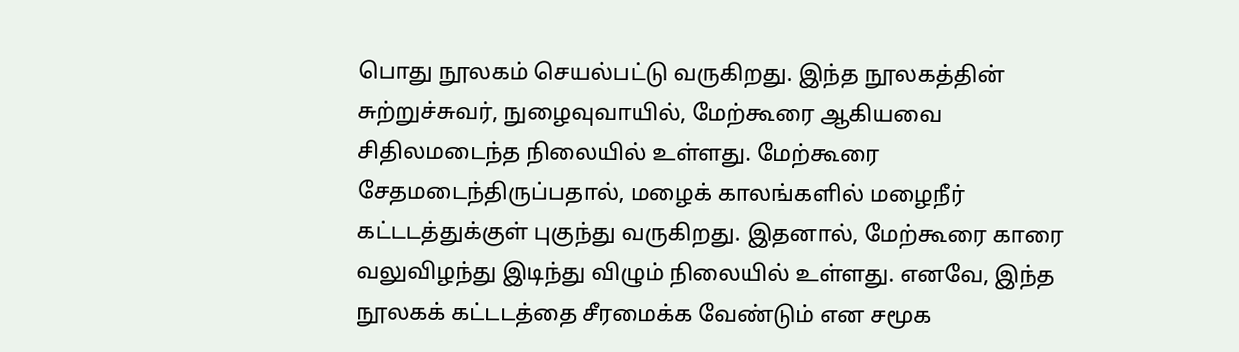பொது நூலகம் செயல்பட்டு வருகிறது. இந்த நூலகத்தின் சுற்றுச்சுவர், நுழைவுவாயில், மேற்கூரை ஆகியவை சிதிலமடைந்த நிலையில் உள்ளது. மேற்கூரை சேதமடைந்திருப்பதால், மழைக் காலங்களில் மழைநீர் கட்டடத்துக்குள் புகுந்து வருகிறது. இதனால், மேற்கூரை காரை வலுவிழந்து இடிந்து விழும் நிலையில் உள்ளது. எனவே, இந்த நூலகக் கட்டடத்தை சீரமைக்க வேண்டும் என சமூக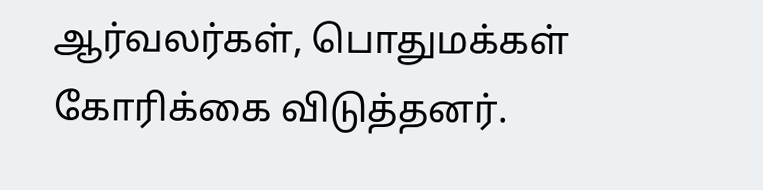ஆர்வலர்கள், பொதுமக்கள் கோரிக்கை விடுத்தனர்.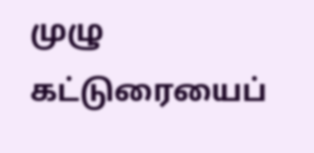முழு கட்டுரையைப்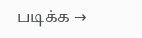படிக்க →